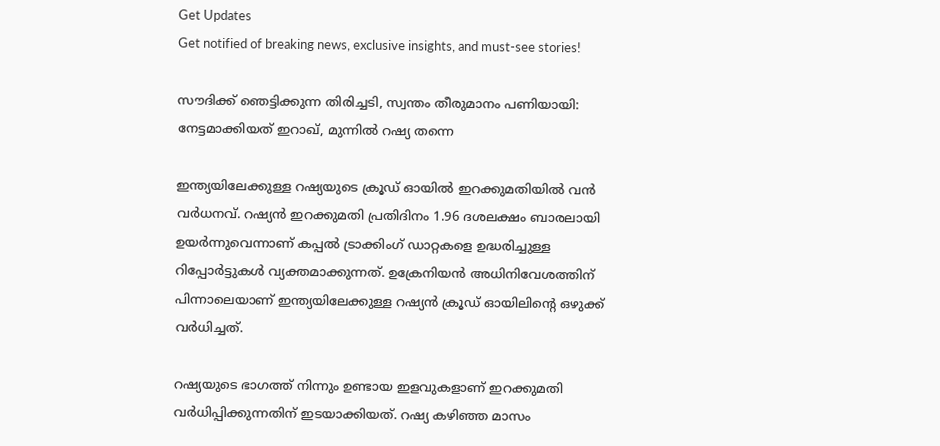Get Updates
Get notified of breaking news, exclusive insights, and must-see stories!

സൗദിക്ക് ഞെട്ടിക്കുന്ന തിരിച്ചടി, സ്വന്തം തീരുമാനം പണിയായി: നേട്ടമാക്കിയത് ഇറാഖ്, മുന്നില്‍ റഷ്യ തന്നെ

ഇന്ത്യയിലേക്കുള്ള റഷ്യയുടെ ക്രൂഡ് ഓയിൽ ഇറക്കുമതിയില്‍ വന്‍ വർധനവ്. റഷ്യന്‍ ഇറക്കുമതി പ്രതിദിനം 1.96 ദശലക്ഷം ബാരലായി ഉയർന്നുവെന്നാണ് കപ്പൽ ട്രാക്കിംഗ് ഡാറ്റകളെ ഉദ്ധരിച്ചുള്ള റിപ്പോർട്ടുകള്‍ വ്യക്തമാക്കുന്നത്. ഉക്രേനിയന്‍ അധിനിവേശത്തിന് പിന്നാലെയാണ് ഇന്ത്യയിലേക്കുള്ള റഷ്യന്‍ ക്രൂഡ് ഓയിലിന്റെ ഒഴുക്ക് വർധിച്ചത്.

റഷ്യയുടെ ഭാഗത്ത് നിന്നും ഉണ്ടായ ഇളവുകളാണ് ഇറക്കുമതി വർധിപ്പിക്കുന്നതിന് ഇടയാക്കിയത്. റഷ്യ കഴിഞ്ഞ മാസം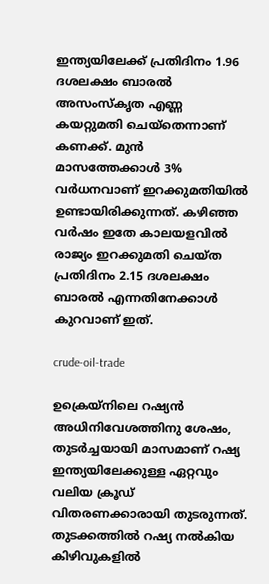ഇന്ത്യയിലേക്ക് പ്രതിദിനം 1.96 ദശലക്ഷം ബാരൽ അസംസ്‌കൃത എണ്ണ കയറ്റുമതി ചെയ്തെന്നാണ് കണക്ക്. മുൻ മാസത്തേക്കാൾ 3% വർധനവാണ് ഇറക്കുമതിയില്‍ ഉണ്ടായിരിക്കുന്നത്. കഴിഞ്ഞ വർഷം ഇതേ കാലയളവിൽ രാജ്യം ഇറക്കുമതി ചെയ്ത പ്രതിദിനം 2.15 ദശലക്ഷം ബാരല്‍ എന്നതിനേക്കാള്‍ കുറവാണ് ഇത്.

crude-oil-trade

ഉക്രെയ്നിലെ റഷ്യൻ അധിനിവേശത്തിനു ശേഷം, തുടർച്ചയായി മാസമാണ് റഷ്യ ഇന്ത്യയിലേക്കുള്ള ഏറ്റവും വലിയ ക്രൂഡ് വിതരണക്കാരായി തുടരുന്നത്. തുടക്കത്തില്‍ റഷ്യ നല്‍കിയ കിഴിവുകളില്‍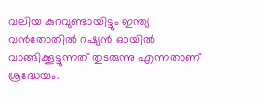വലിയ കുറവുണ്ടായിട്ടും ഇന്ത്യ വന്‍തോതില്‍ റഷ്യന്‍ ഓയില്‍ വാങ്ങിക്കൂട്ടുന്നത് തുടരുന്നു എന്നതാണ് ശ്രദ്ധേയം.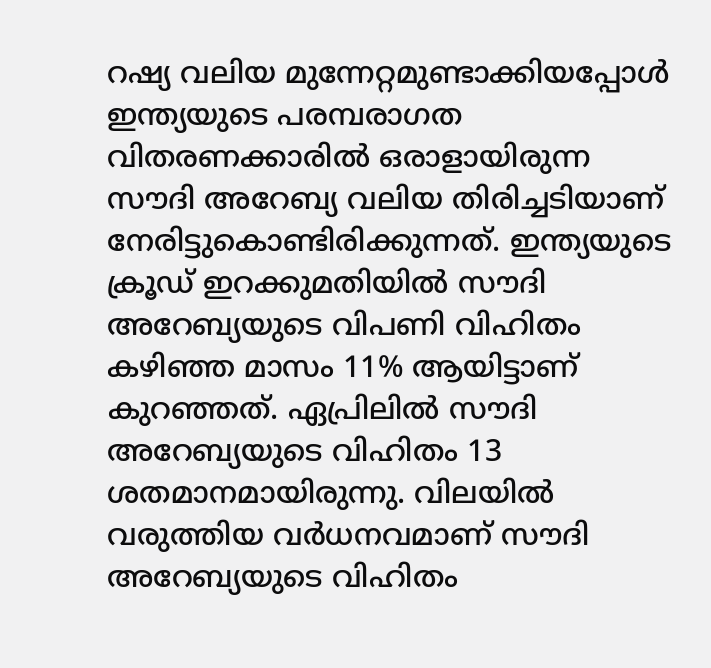റഷ്യ വലിയ മുന്നേറ്റമുണ്ടാക്കിയപ്പോള്‍ ഇന്ത്യയുടെ പരമ്പരാഗത വിതരണക്കാരില്‍ ഒരാളായിരുന്ന സൗദി അറേബ്യ വലിയ തിരിച്ചടിയാണ് നേരിട്ടുകൊണ്ടിരിക്കുന്നത്. ഇന്ത്യയുടെ ക്രൂഡ് ഇറക്കുമതിയിൽ സൗദി അറേബ്യയുടെ വിപണി വിഹിതം കഴിഞ്ഞ മാസം 11% ആയിട്ടാണ് കുറഞ്ഞത്. ഏപ്രിലില്‍ സൗദി അറേബ്യയുടെ വിഹിതം 13 ശതമാനമായിരുന്നു. വിലയില്‍ വരുത്തിയ വർധനവമാണ് സൗദി അറേബ്യയുടെ വിഹിതം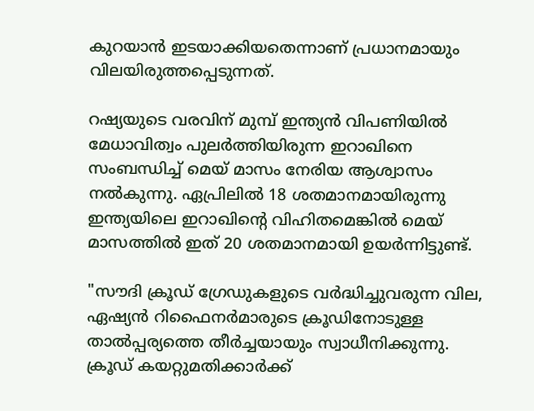കുറയാന്‍ ഇടയാക്കിയതെന്നാണ് പ്രധാനമായും വിലയിരുത്തപ്പെടുന്നത്.

റഷ്യയുടെ വരവിന് മുമ്പ് ഇന്ത്യന്‍ വിപണിയില്‍ മേധാവിത്വം പുലർത്തിയിരുന്ന ഇറാഖിനെ സംബന്ധിച്ച് മെയ് മാസം നേരിയ ആശ്വാസം നല്‍കുന്നു. ഏപ്രിലില്‍ 18 ശതമാനമായിരുന്നു ഇന്ത്യയിലെ ഇറാഖിന്റെ വിഹിതമെങ്കില്‍ മെയ് മാസത്തില്‍ ഇത് 20 ശതമാനമായി ഉയർന്നിട്ടുണ്ട്.

"സൗദി ക്രൂഡ് ഗ്രേഡുകളുടെ വർദ്ധിച്ചുവരുന്ന വില, ഏഷ്യൻ റിഫൈനർമാരുടെ ക്രൂഡിനോടുള്ള താൽപ്പര്യത്തെ തീർച്ചയായും സ്വാധീനിക്കുന്നു. ക്രൂഡ് കയറ്റുമതിക്കാർക്ക്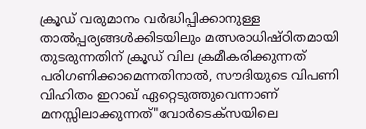ക്രൂഡ് വരുമാനം വർദ്ധിപ്പിക്കാനുള്ള താൽപ്പര്യങ്ങൾക്കിടയിലും മത്സരാധിഷ്ഠിതമായി തുടരുന്നതിന് ക്രൂഡ് വില ക്രമീകരിക്കുന്നത് പരിഗണിക്കാമെന്നതിനാൽ, സൗദിയുടെ വിപണി വിഹിതം ഇറാഖ് ഏറ്റെടുത്തുവെന്നാണ് മനസ്സിലാക്കുന്നത്"വോർടെക്സയിലെ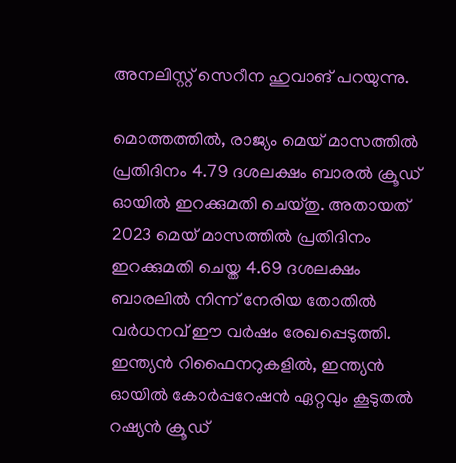അനലിസ്റ്റ് സെറീന ഹുവാങ് പറയുന്നു.

മൊത്തത്തിൽ, രാജ്യം മെയ് മാസത്തിൽ പ്രതിദിനം 4.79 ദശലക്ഷം ബാരൽ ക്രൂഡ് ഓയിൽ ഇറക്കുമതി ചെയ്തു. അതായത് 2023 മെയ് മാസത്തിൽ പ്രതിദിനം ഇറക്കുമതി ചെയ്ത 4.69 ദശലക്ഷം ബാരലിൽ നിന്ന് നേരിയ തോതിൽ വർധനവ് ഈ വർഷം രേഖപ്പെടുത്തി. ഇന്ത്യൻ റിഫൈനറുകളിൽ, ഇന്ത്യൻ ഓയിൽ കോർപ്പറേഷൻ ഏറ്റവും കൂടുതൽ റഷ്യൻ ക്രൂഡ്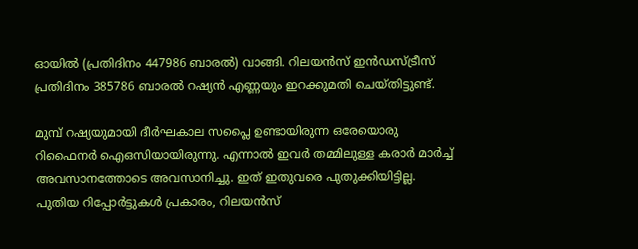ഓയിൽ (പ്രതിദിനം 447986 ബാരൽ) വാങ്ങി. റിലയൻസ് ഇൻഡസ്ട്രീസ് പ്രതിദിനം 385786 ബാരൽ റഷ്യൻ എണ്ണയും ഇറക്കുമതി ചെയ്തിട്ടുണ്ട്.

മുമ്പ് റഷ്യയുമായി ദീർഘകാല സപ്ലൈ ഉണ്ടായിരുന്ന ഒരേയൊരു റിഫൈനർ ഐഒസിയായിരുന്നു. എന്നാൽ ഇവർ തമ്മിലുള്ള കരാർ മാർച്ച് അവസാനത്തോടെ അവസാനിച്ചു. ഇത് ഇതുവരെ പുതുക്കിയിട്ടില്ല. പുതിയ റിപ്പോർട്ടുകൾ പ്രകാരം, റിലയൻസ്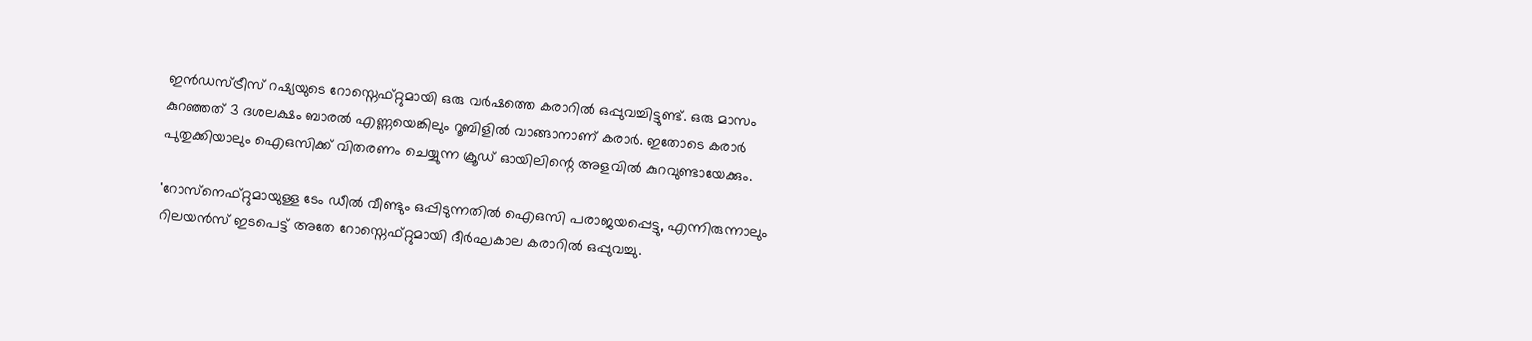ഇൻഡസ്ട്രീസ് റഷ്യയുടെ റോസ്നെഫ്റ്റുമായി ഒരു വർഷത്തെ കരാറിൽ ഒപ്പുവച്ചിട്ടുണ്ട്. ഒരു മാസം കുറഞ്ഞത് 3 ദശലക്ഷം ബാരൽ എണ്ണയെങ്കിലും റൂബിളിൽ വാങ്ങാനാണ് കരാർ. ഇതോടെ കരാർ പുതുക്കിയാലും ഐഒസിക്ക് വിതരണം ചെയ്യുന്ന ക്രൂഡ് ഓയിലിന്റെ അളവില്‍ കുറവുണ്ടായേക്കും.

'റോസ്‌നെഫ്റ്റുമായുള്ള ടേം ഡീൽ വീണ്ടും ഒപ്പിടുന്നതിൽ ഐഒസി പരാജയപ്പെട്ടു, എന്നിരുന്നാലും റിലയൻസ് ഇടപെട്ട് അതേ റോസ്നെഫ്റ്റുമായി ദീർഘകാല കരാറിൽ ഒപ്പുവച്ചു.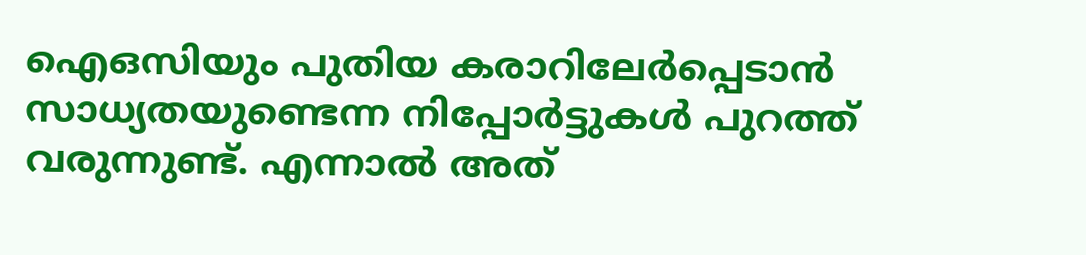ഐഒസിയും പുതിയ കരാറിലേർപ്പെടാന്‍ സാധ്യതയുണ്ടെന്ന നിപ്പോർട്ടുകള്‍ പുറത്ത് വരുന്നുണ്ട്. എന്നാല്‍ അത്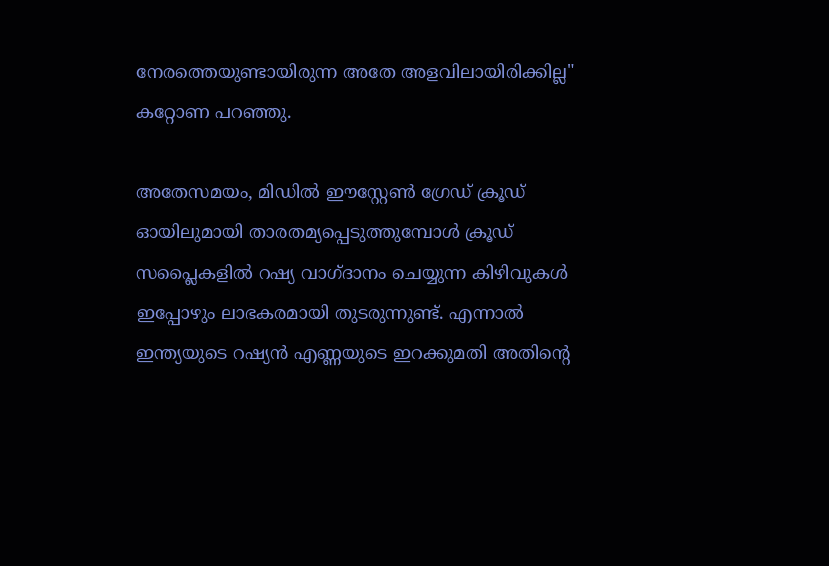നേരത്തെയുണ്ടായിരുന്ന അതേ അളവിലായിരിക്കില്ല" കറ്റോണ പറഞ്ഞു.

അതേസമയം, മിഡിൽ ഈസ്റ്റേൺ ഗ്രേഡ് ക്രൂഡ് ഓയിലുമായി താരതമ്യപ്പെടുത്തുമ്പോൾ ക്രൂഡ് സപ്ലൈകളിൽ റഷ്യ വാഗ്ദാനം ചെയ്യുന്ന കിഴിവുകൾ ഇപ്പോഴും ലാഭകരമായി തുടരുന്നുണ്ട്. എന്നാല്‍ ഇന്ത്യയുടെ റഷ്യൻ എണ്ണയുടെ ഇറക്കുമതി അതിൻ്റെ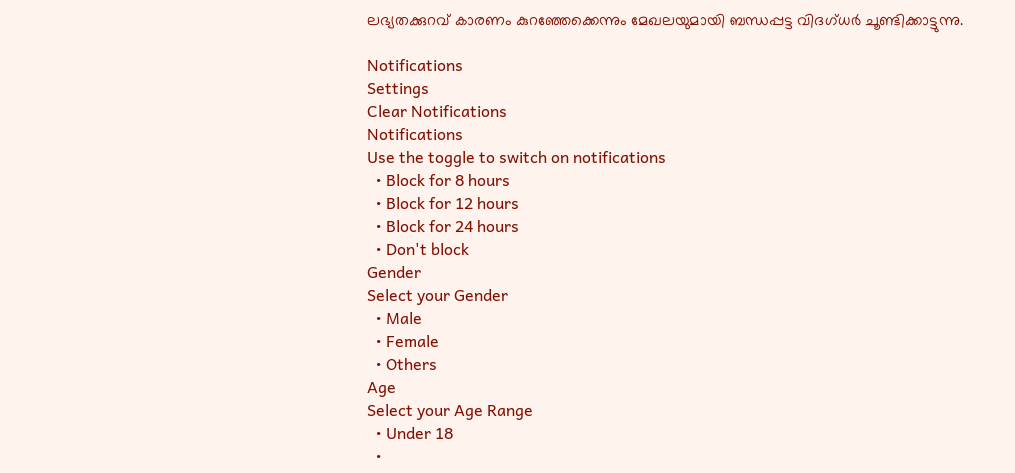ലഭ്യതക്കുറവ് കാരണം കുറഞ്ഞേക്കെന്നും മേഖലയുമായി ബന്ധപ്പട്ട വിദഗ്ധർ ചൂണ്ടിക്കാട്ടുന്നു.

Notifications
Settings
Clear Notifications
Notifications
Use the toggle to switch on notifications
  • Block for 8 hours
  • Block for 12 hours
  • Block for 24 hours
  • Don't block
Gender
Select your Gender
  • Male
  • Female
  • Others
Age
Select your Age Range
  • Under 18
  •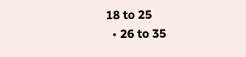18 to 25
  • 26 to 35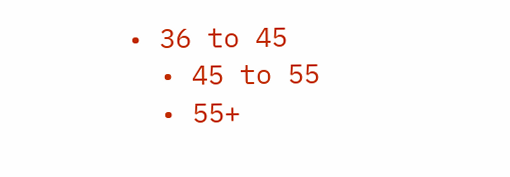• 36 to 45
  • 45 to 55
  • 55+